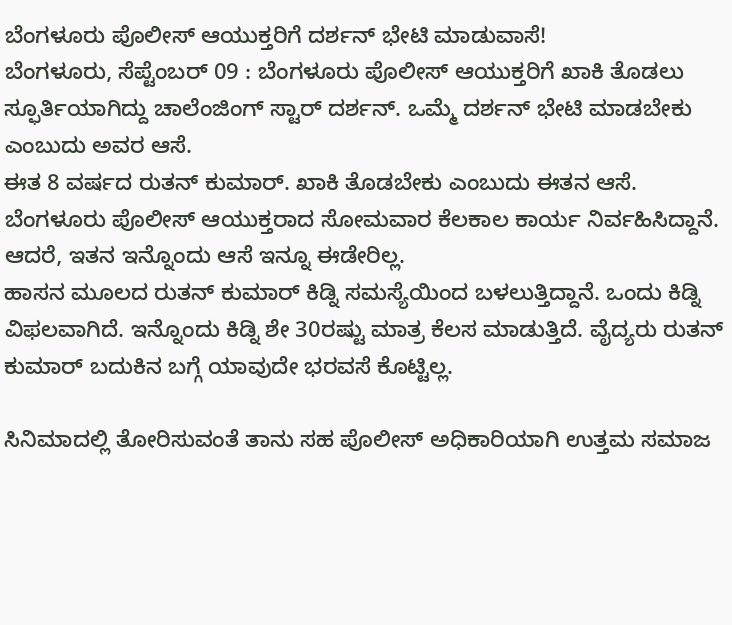ಬೆಂಗಳೂರು ಪೊಲೀಸ್ ಆಯುಕ್ತರಿಗೆ ದರ್ಶನ್ ಭೇಟಿ ಮಾಡುವಾಸೆ!
ಬೆಂಗಳೂರು, ಸೆಪ್ಟೆಂಬರ್ 09 : ಬೆಂಗಳೂರು ಪೊಲೀಸ್ ಆಯುಕ್ತರಿಗೆ ಖಾಕಿ ತೊಡಲು ಸ್ಫೂರ್ತಿಯಾಗಿದ್ದು ಚಾಲೆಂಜಿಂಗ್ ಸ್ಟಾರ್ ದರ್ಶನ್. ಒಮ್ಮೆ ದರ್ಶನ್ ಭೇಟಿ ಮಾಡಬೇಕು ಎಂಬುದು ಅವರ ಆಸೆ.
ಈತ 8 ವರ್ಷದ ರುತನ್ ಕುಮಾರ್. ಖಾಕಿ ತೊಡಬೇಕು ಎಂಬುದು ಈತನ ಆಸೆ. ಬೆಂಗಳೂರು ಪೊಲೀಸ್ ಆಯುಕ್ತರಾದ ಸೋಮವಾರ ಕೆಲಕಾಲ ಕಾರ್ಯ ನಿರ್ವಹಿಸಿದ್ದಾನೆ. ಆದರೆ, ಇತನ ಇನ್ನೊಂದು ಆಸೆ ಇನ್ನೂ ಈಡೇರಿಲ್ಲ.
ಹಾಸನ ಮೂಲದ ರುತನ್ ಕುಮಾರ್ ಕಿಡ್ನಿ ಸಮಸ್ಯೆಯಿಂದ ಬಳಲುತ್ತಿದ್ದಾನೆ. ಒಂದು ಕಿಡ್ನಿ ವಿಫಲವಾಗಿದೆ. ಇನ್ನೊಂದು ಕಿಡ್ನಿ ಶೇ 30ರಷ್ಟು ಮಾತ್ರ ಕೆಲಸ ಮಾಡುತ್ತಿದೆ. ವೈದ್ಯರು ರುತನ್ ಕುಮಾರ್ ಬದುಕಿನ ಬಗ್ಗೆ ಯಾವುದೇ ಭರವಸೆ ಕೊಟ್ಟಿಲ್ಲ.

ಸಿನಿಮಾದಲ್ಲಿ ತೋರಿಸುವಂತೆ ತಾನು ಸಹ ಪೊಲೀಸ್ ಅಧಿಕಾರಿಯಾಗಿ ಉತ್ತಮ ಸಮಾಜ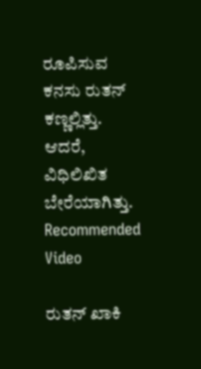ರೂಪಿಸುವ ಕನಸು ರುತನ್ ಕಣ್ಣಲ್ಲಿತ್ತು. ಆದರೆ, ವಿಧಿಲಿಖಿತ ಬೇರೆಯಾಗಿತ್ತು.
Recommended Video

ರುತನ್ ಖಾಕಿ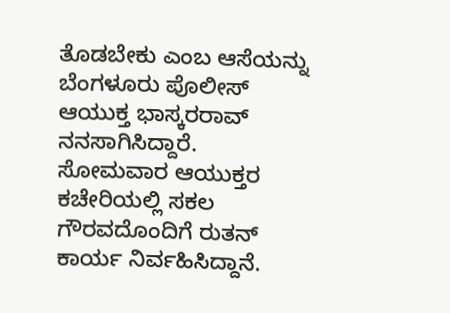ತೊಡಬೇಕು ಎಂಬ ಆಸೆಯನ್ನು ಬೆಂಗಳೂರು ಪೊಲೀಸ್ ಆಯುಕ್ತ ಭಾಸ್ಕರರಾವ್ ನನಸಾಗಿಸಿದ್ದಾರೆ. ಸೋಮವಾರ ಆಯುಕ್ತರ ಕಚೇರಿಯಲ್ಲಿ ಸಕಲ ಗೌರವದೊಂದಿಗೆ ರುತನ್ ಕಾರ್ಯ ನಿರ್ವಹಿಸಿದ್ದಾನೆ.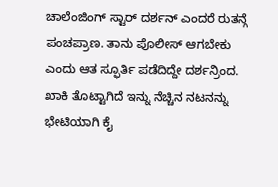ಚಾಲೆಂಜಿಂಗ್ ಸ್ಟಾರ್ ದರ್ಶನ್ ಎಂದರೆ ರುತನ್ಗೆ ಪಂಚಪ್ರಾಣ. ತಾನು ಪೊಲೀಸ್ ಆಗಬೇಕು ಎಂದು ಆತ ಸ್ಫೂರ್ತಿ ಪಡೆದಿದ್ದೇ ದರ್ಶನ್ರಿಂದ. ಖಾಕಿ ತೊಟ್ಟಾಗಿದೆ ಇನ್ನು ನೆಚ್ಚಿನ ನಟನನ್ನು ಭೇಟಿಯಾಗಿ ಕೈ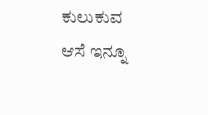ಕುಲುಕುವ ಆಸೆ ಇನ್ನೂ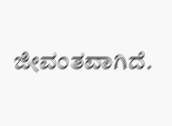ಜೀವಂತವಾಗಿದೆ.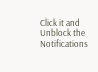Click it and Unblock the Notifications